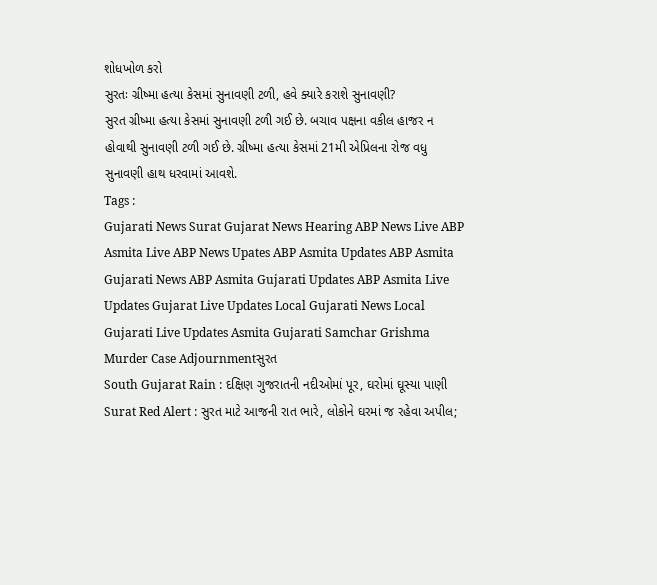શોધખોળ કરો
સુરતઃ ગ્રીષ્મા હત્યા કેસમાં સુનાવણી ટળી, હવે ક્યારે કરાશે સુનાવણી?
સુરત ગ્રીષ્મા હત્યા કેસમાં સુનાવણી ટળી ગઈ છે. બચાવ પક્ષના વકીલ હાજર ન હોવાથી સુનાવણી ટળી ગઈ છે. ગ્રીષ્મા હત્યા કેસમાં 21મી એપ્રિલના રોજ વધુ સુનાવણી હાથ ધરવામાં આવશે.
Tags :
Gujarati News Surat Gujarat News Hearing ABP News Live ABP Asmita Live ABP News Upates ABP Asmita Updates ABP Asmita Gujarati News ABP Asmita Gujarati Updates ABP Asmita Live Updates Gujarat Live Updates Local Gujarati News Local Gujarati Live Updates Asmita Gujarati Samchar Grishma Murder Case Adjournmentસુરત
South Gujarat Rain : દક્ષિણ ગુજરાતની નદીઓમાં પૂર, ઘરોમાં ઘૂસ્યા પાણી
Surat Red Alert : સુરત માટે આજની રાત ભારે, લોકોને ઘરમાં જ રહેવા અપીલ;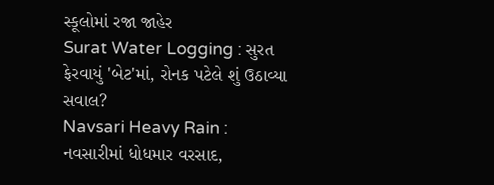સ્કૂલોમાં રજા જાહેર
Surat Water Logging : સુરત ફેરવાયું 'બેટ'માં, રોનક પટેલે શું ઉઠાવ્યા સવાલ?
Navsari Heavy Rain : નવસારીમાં ધોધમાર વરસાદ,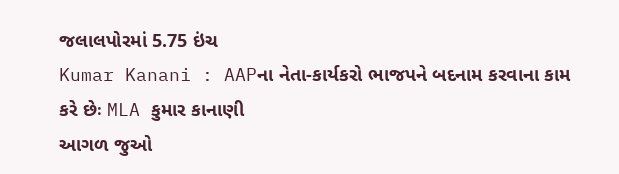જલાલપોરમાં 5.75 ઇંચ
Kumar Kanani : AAPના નેતા-કાર્યકરો ભાજપને બદનામ કરવાના કામ કરે છેઃ MLA કુમાર કાનાણી
આગળ જુઓ